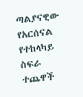ጣልያናዊው የአርሰናል የተከላካይ ስፍራ ተጨዋች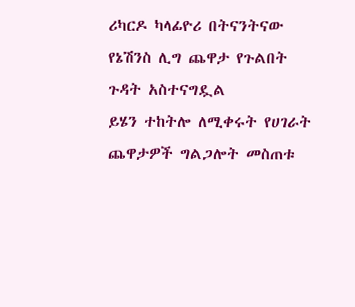ሪካርዶ ካላፊዮሪ በትናንትናው የኔሽንስ ሊግ ጨዋታ የጉልበት ጉዳት አስተናግዷል
ይሄን ተከትሎ ለሚቀሩት የሀገራት ጨዋታዎች ግልጋሎት መስጠቱ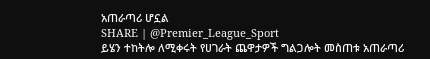አጠራጣሪ ሆኗል
SHARE | @Premier_League_Sport
ይሄን ተከትሎ ለሚቀሩት የሀገራት ጨዋታዎች ግልጋሎት መስጠቱ አጠራጣሪ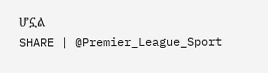ሆኗል
SHARE | @Premier_League_Sport